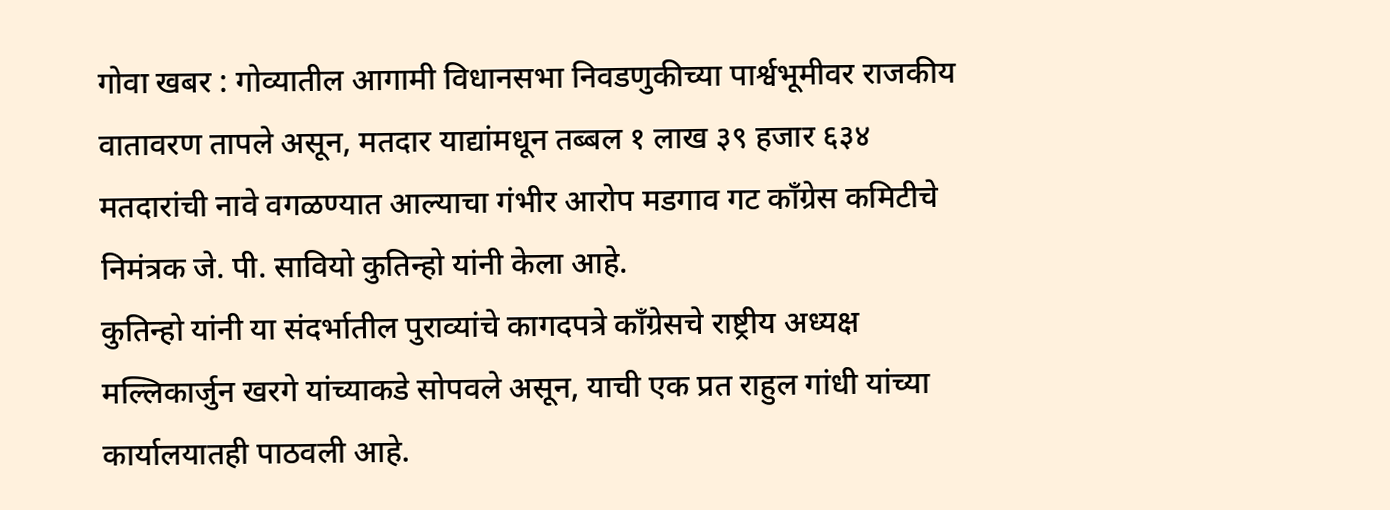गोवा खबर : गोव्यातील आगामी विधानसभा निवडणुकीच्या पार्श्वभूमीवर राजकीय वातावरण तापले असून, मतदार याद्यांमधून तब्बल १ लाख ३९ हजार ६३४ मतदारांची नावे वगळण्यात आल्याचा गंभीर आरोप मडगाव गट काँग्रेस कमिटीचे निमंत्रक जे. पी. सावियो कुतिन्हो यांनी केला आहे.
कुतिन्हो यांनी या संदर्भातील पुराव्यांचे कागदपत्रे काँग्रेसचे राष्ट्रीय अध्यक्ष मल्लिकार्जुन खरगे यांच्याकडे सोपवले असून, याची एक प्रत राहुल गांधी यांच्या कार्यालयातही पाठवली आहे.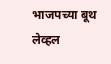भाजपच्या बूथ लेव्हल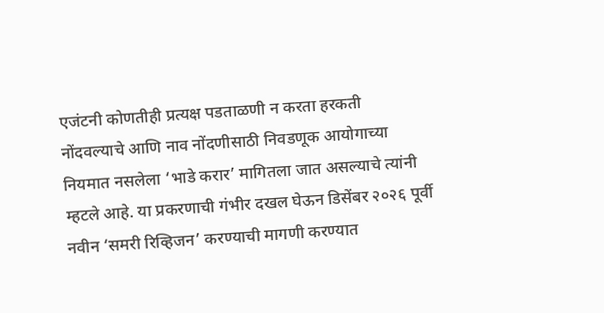एजंटनी कोणतीही प्रत्यक्ष पडताळणी न करता हरकती नोंदवल्याचे आणि नाव नोंदणीसाठी निवडणूक आयोगाच्या नियमात नसलेला ‘भाडे करार’ मागितला जात असल्याचे त्यांनी म्हटले आहे. या प्रकरणाची गंभीर दखल घेऊन डिसेंबर २०२६ पूर्वी नवीन ‘समरी रिव्हिजन’ करण्याची मागणी करण्यात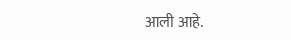आली आहे.